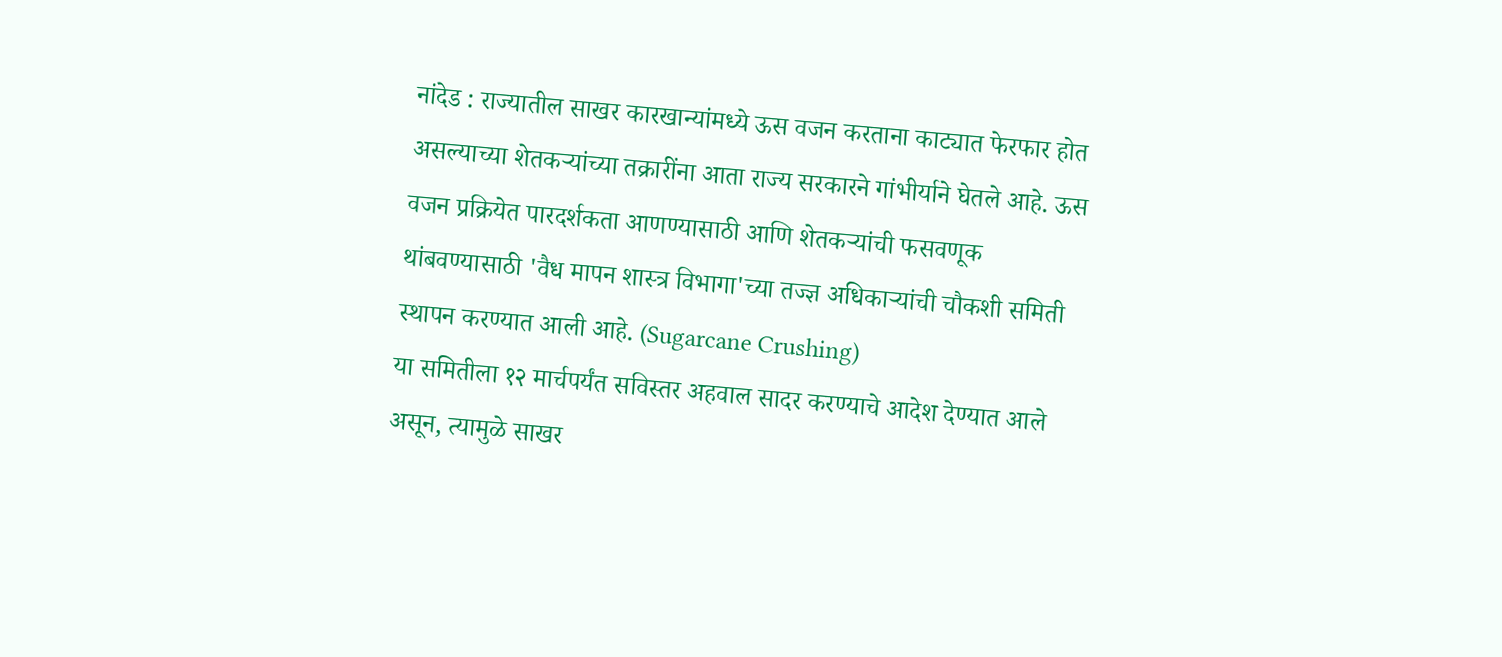नांदेड : राज्यातील साखर कारखान्यांमध्ये ऊस वजन करताना काट्यात फेरफार होत असल्याच्या शेतकऱ्यांच्या तक्रारींना आता राज्य सरकारने गांभीर्याने घेतले आहे. ऊस वजन प्रक्रियेत पारदर्शकता आणण्यासाठी आणि शेतकऱ्यांची फसवणूक थांबवण्यासाठी 'वैध मापन शास्त्र विभागा'च्या तज्ज्ञ अधिकाऱ्यांची चौकशी समिती स्थापन करण्यात आली आहे. (Sugarcane Crushing)
या समितीला १२ मार्चपर्यंत सविस्तर अहवाल सादर करण्याचे आदेश देण्यात आले असून, त्यामुळे साखर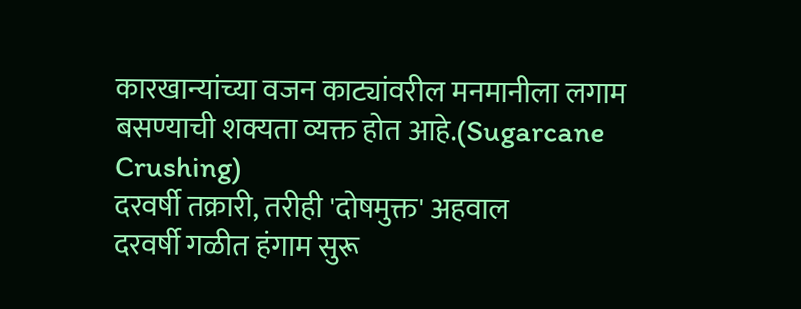कारखान्यांच्या वजन काट्यांवरील मनमानीला लगाम बसण्याची शक्यता व्यक्त होत आहे.(Sugarcane Crushing)
दरवर्षी तक्रारी, तरीही 'दोषमुक्त' अहवाल
दरवर्षी गळीत हंगाम सुरू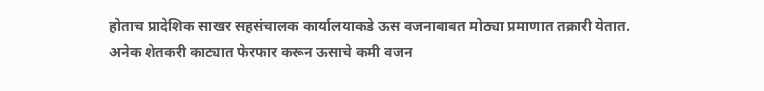होताच प्रादेशिक साखर सहसंचालक कार्यालयाकडे ऊस वजनाबाबत मोठ्या प्रमाणात तक्रारी येतात.
अनेक शेतकरी काट्यात फेरफार करून ऊसाचे कमी वजन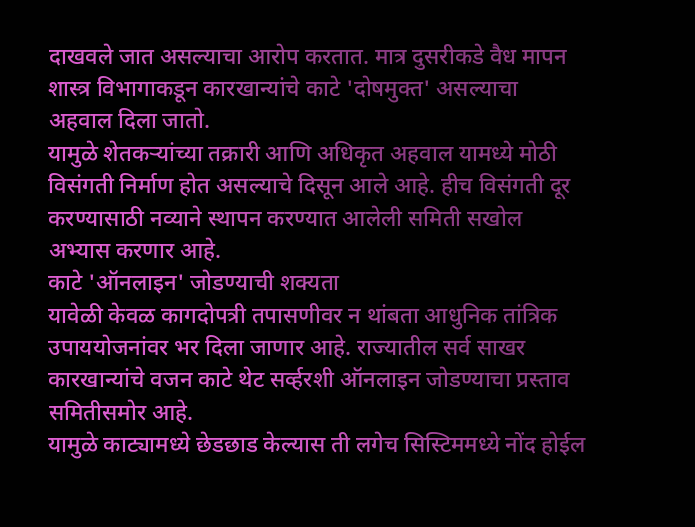दाखवले जात असल्याचा आरोप करतात. मात्र दुसरीकडे वैध मापन शास्त्र विभागाकडून कारखान्यांचे काटे 'दोषमुक्त' असल्याचा अहवाल दिला जातो.
यामुळे शेतकऱ्यांच्या तक्रारी आणि अधिकृत अहवाल यामध्ये मोठी विसंगती निर्माण होत असल्याचे दिसून आले आहे. हीच विसंगती दूर करण्यासाठी नव्याने स्थापन करण्यात आलेली समिती सखोल अभ्यास करणार आहे.
काटे 'ऑनलाइन' जोडण्याची शक्यता
यावेळी केवळ कागदोपत्री तपासणीवर न थांबता आधुनिक तांत्रिक उपाययोजनांवर भर दिला जाणार आहे. राज्यातील सर्व साखर कारखान्यांचे वजन काटे थेट सर्व्हरशी ऑनलाइन जोडण्याचा प्रस्ताव समितीसमोर आहे.
यामुळे काट्यामध्ये छेडछाड केल्यास ती लगेच सिस्टिममध्ये नोंद होईल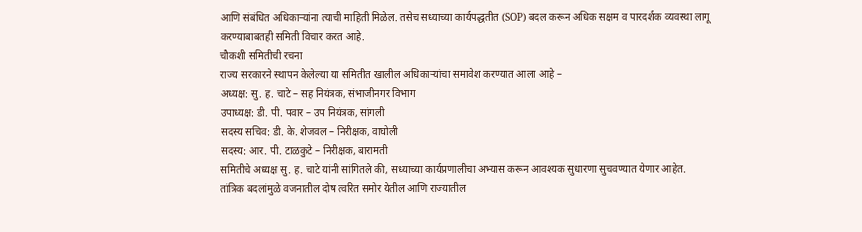आणि संबंधित अधिकाऱ्यांना त्याची माहिती मिळेल. तसेच सध्याच्या कार्यपद्धतीत (SOP) बदल करून अधिक सक्षम व पारदर्शक व्यवस्था लागू करण्याबाबतही समिती विचार करत आहे.
चौकशी समितीची रचना
राज्य सरकारने स्थापन केलेल्या या समितीत खालील अधिकाऱ्यांचा समावेश करण्यात आला आहे –
अध्यक्ष: सु. ह. चाटे – सह नियंत्रक, संभाजीनगर विभाग
उपाध्यक्ष: डी. पी. पवार – उप नियंत्रक, सांगली
सदस्य सचिव: डी. के. शेजवल – निरीक्षक, वाघोली
सदस्य: आर. पी. टाळकुटे – निरीक्षक, बारामती
समितीचे अध्यक्ष सु. ह. चाटे यांनी सांगितले की, सध्याच्या कार्यप्रणालीचा अभ्यास करून आवश्यक सुधारणा सुचवण्यात येणार आहेत.
तांत्रिक बदलांमुळे वजनातील दोष त्वरित समोर येतील आणि राज्यातील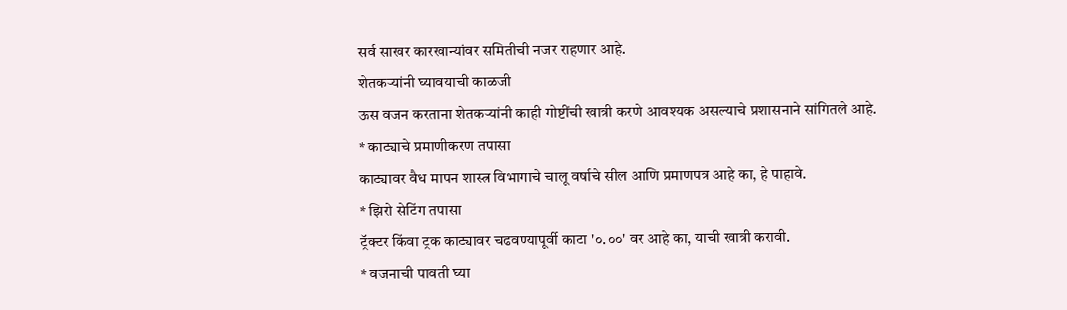सर्व साखर कारखान्यांवर समितीची नजर राहणार आहे.
शेतकऱ्यांनी घ्यावयाची काळजी
ऊस वजन करताना शेतकऱ्यांनी काही गोष्टींची खात्री करणे आवश्यक असल्याचे प्रशासनाने सांगितले आहे.
* काट्याचे प्रमाणीकरण तपासा
काट्यावर वैध मापन शास्त्र विभागाचे चालू वर्षाचे सील आणि प्रमाणपत्र आहे का, हे पाहावे.
* झिरो सेटिंग तपासा
ट्रॅक्टर किंवा ट्रक काट्यावर चढवण्यापूर्वी काटा '०.००' वर आहे का, याची खात्री करावी.
* वजनाची पावती घ्या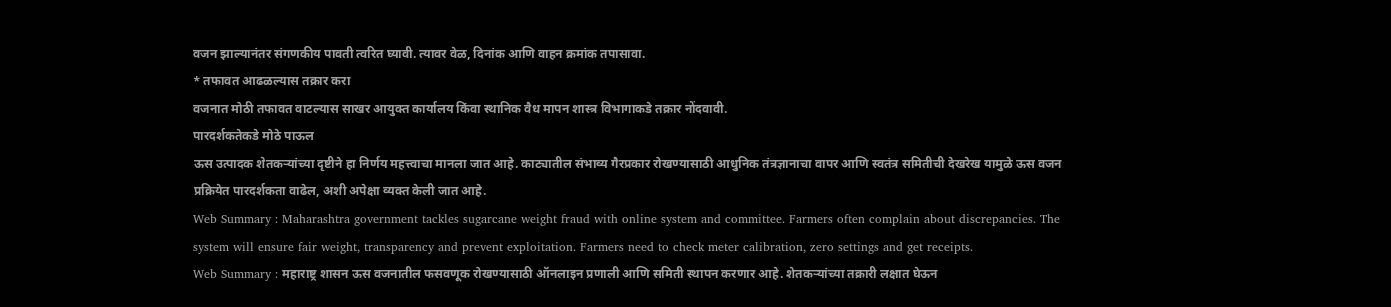वजन झाल्यानंतर संगणकीय पावती त्वरित घ्यावी. त्यावर वेळ, दिनांक आणि वाहन क्रमांक तपासावा.
* तफावत आढळल्यास तक्रार करा
वजनात मोठी तफावत वाटल्यास साखर आयुक्त कार्यालय किंवा स्थानिक वैध मापन शास्त्र विभागाकडे तक्रार नोंदवावी.
पारदर्शकतेकडे मोठे पाऊल
ऊस उत्पादक शेतकऱ्यांच्या दृष्टीने हा निर्णय महत्त्वाचा मानला जात आहे. काट्यातील संभाव्य गैरप्रकार रोखण्यासाठी आधुनिक तंत्रज्ञानाचा वापर आणि स्वतंत्र समितीची देखरेख यामुळे ऊस वजन प्रक्रियेत पारदर्शकता वाढेल, अशी अपेक्षा व्यक्त केली जात आहे.
Web Summary : Maharashtra government tackles sugarcane weight fraud with online system and committee. Farmers often complain about discrepancies. The system will ensure fair weight, transparency and prevent exploitation. Farmers need to check meter calibration, zero settings and get receipts.
Web Summary : महाराष्ट्र शासन ऊस वजनातील फसवणूक रोखण्यासाठी ऑनलाइन प्रणाली आणि समिती स्थापन करणार आहे. शेतकऱ्यांच्या तक्रारी लक्षात घेऊन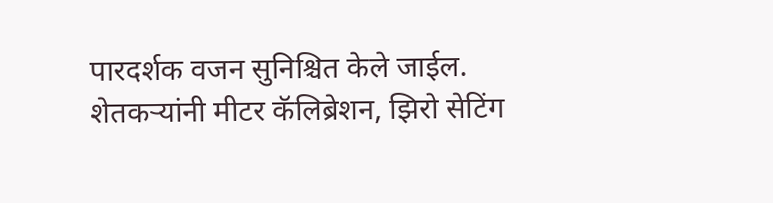पारदर्शक वजन सुनिश्चित केले जाईल. शेतकऱ्यांनी मीटर कॅलिब्रेशन, झिरो सेटिंग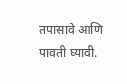तपासावे आणि पावती घ्यावी.